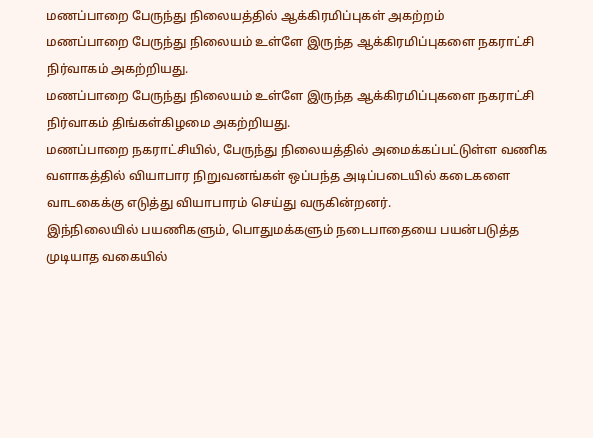மணப்பாறை பேருந்து நிலையத்தில் ஆக்கிரமிப்புகள் அகற்றம்
மணப்பாறை பேருந்து நிலையம் உள்ளே இருந்த ஆக்கிரமிப்புகளை நகராட்சி நிர்வாகம் அகற்றியது.
மணப்பாறை பேருந்து நிலையம் உள்ளே இருந்த ஆக்கிரமிப்புகளை நகராட்சி நிர்வாகம் திங்கள்கிழமை அகற்றியது.
மணப்பாறை நகராட்சியில், பேருந்து நிலையத்தில் அமைக்கப்பட்டுள்ள வணிக வளாகத்தில் வியாபார நிறுவனங்கள் ஒப்பந்த அடிப்படையில் கடைகளை வாடகைக்கு எடுத்து வியாபாரம் செய்து வருகின்றனர்.
இந்நிலையில் பயணிகளும், பொதுமக்களும் நடைபாதையை பயன்படுத்த முடியாத வகையில்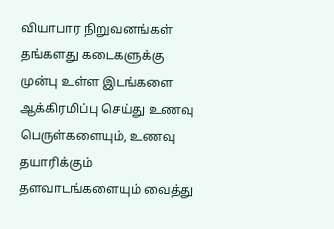வியாபார நிறுவனங்கள் தங்களது கடைகளுக்கு முன்பு உள்ள இடங்களை ஆக்கிரமிப்பு செய்து உணவு பெருள்களையும், உணவு தயாரிக்கும் தளவாடங்களையும் வைத்து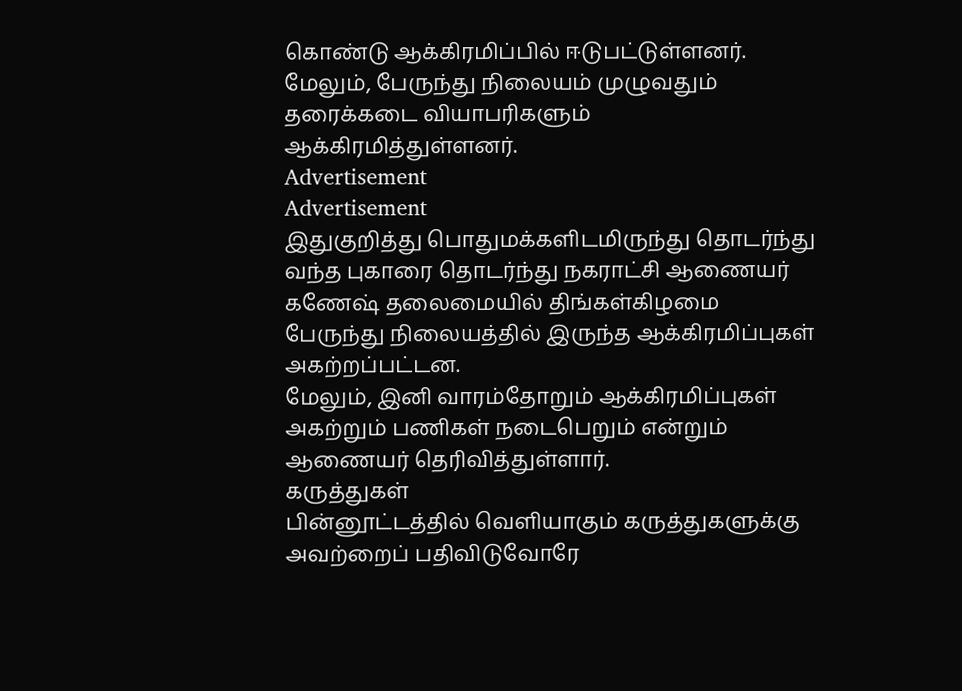கொண்டு ஆக்கிரமிப்பில் ஈடுபட்டுள்ளனர். மேலும், பேருந்து நிலையம் முழுவதும் தரைக்கடை வியாபரிகளும் ஆக்கிரமித்துள்ளனர்.
Advertisement
Advertisement
இதுகுறித்து பொதுமக்களிடமிருந்து தொடர்ந்து வந்த புகாரை தொடர்ந்து நகராட்சி ஆணையர் கணேஷ் தலைமையில் திங்கள்கிழமை பேருந்து நிலையத்தில் இருந்த ஆக்கிரமிப்புகள் அகற்றப்பட்டன.
மேலும், இனி வாரம்தோறும் ஆக்கிரமிப்புகள் அகற்றும் பணிகள் நடைபெறும் என்றும் ஆணையர் தெரிவித்துள்ளார்.
கருத்துகள்
பின்னூட்டத்தில் வெளியாகும் கருத்துகளுக்கு அவற்றைப் பதிவிடுவோரே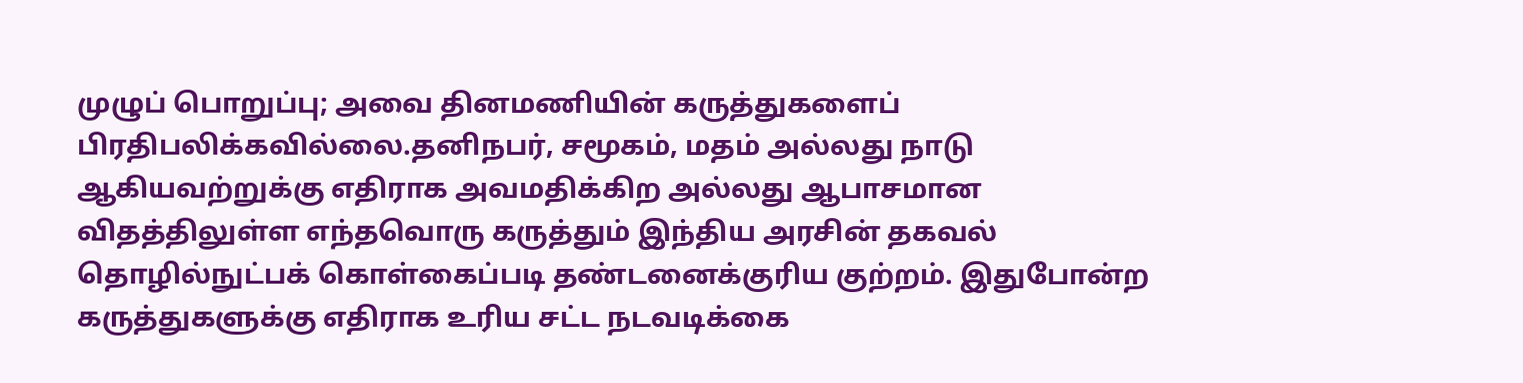முழுப் பொறுப்பு; அவை தினமணியின் கருத்துகளைப் பிரதிபலிக்கவில்லை.தனிநபர், சமூகம், மதம் அல்லது நாடு ஆகியவற்றுக்கு எதிராக அவமதிக்கிற அல்லது ஆபாசமான விதத்திலுள்ள எந்தவொரு கருத்தும் இந்திய அரசின் தகவல் தொழில்நுட்பக் கொள்கைப்படி தண்டனைக்குரிய குற்றம். இதுபோன்ற கருத்துகளுக்கு எதிராக உரிய சட்ட நடவடிக்கை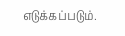எடுக்கப்படும்.